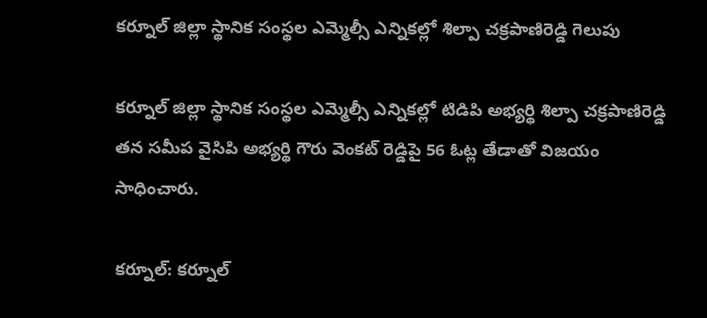కర్నూల్ జిల్లా స్థానిక సంస్థల ఎమ్మెల్సీ ఎన్నికల్లో శిల్పా చక్రపాణిరెడ్డి గెలుపు

కర్నూల్ జిల్లా స్థానిక సంస్థల ఎమ్మెల్సీ ఎన్నికల్లో టిడిపి అభ్యర్థి శిల్పా చక్రపాణిరెడ్డి తన సమీప వైసిపి అభ్యర్థి గౌరు వెంకట్ రెడ్డిపై 56 ఓట్ల తేడాతో విజయం సాధించారు.

కర్నూల్: కర్నూల్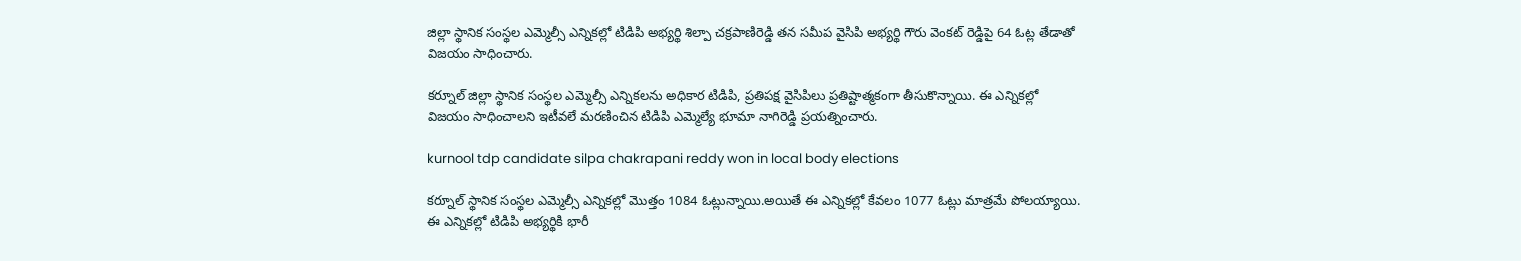జిల్లా స్థానిక సంస్థల ఎమ్మెల్సీ ఎన్నికల్లో టిడిపి అభ్యర్థి శిల్పా చక్రపాణిరెడ్డి తన సమీప వైసిపి అభ్యర్థి గౌరు వెంకట్ రెడ్డిపై 64 ఓట్ల తేడాతో విజయం సాధించారు.

కర్నూల్ జిల్లా స్థానిక సంస్థల ఎమ్మెల్సీ ఎన్నికలను అధికార టిడిపి, ప్రతిపక్ష వైసిపిలు ప్రతిష్టాత్మకంగా తీసుకొన్నాయి. ఈ ఎన్నికల్లో విజయం సాధించాలని ఇటీవలే మరణించిన టిడిపి ఎమ్మెల్యే భూమా నాగిరెడ్డి ప్రయత్నించారు.

kurnool tdp candidate silpa chakrapani reddy won in local body elections

కర్నూల్ స్థానిక సంస్థల ఎమ్మెల్సీ ఎన్నికల్లో మొత్తం 1084 ఓట్లున్నాయి.అయితే ఈ ఎన్నికల్లో కేవలం 1077 ఓట్లు మాత్రమే పోలయ్యాయి. ఈ ఎన్నికల్లో టిడిపి అభ్యర్థికి భారీ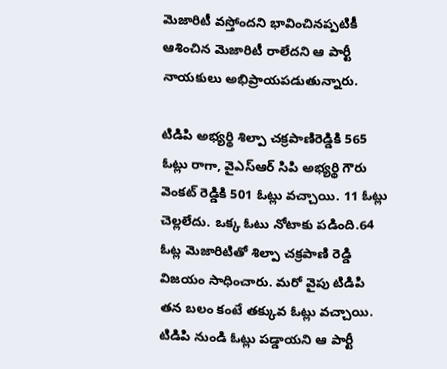మెజారిటీ వస్తోందని భావించినప్పటికీ ఆశించిన మెజారిటీ రాలేదని ఆ పార్టీ నాయకులు అభిప్రాయపడుతున్నారు.

టిడిపి అభ్యర్థి శిల్పా చక్రపాణిరెడ్డికి 565 ఓట్లు రాగా, వైఎస్ఆర్ సిపి అభ్యర్థి గౌరు వెంకట్ రెడ్డికి 501 ఓట్లు వచ్చాయి. 11 ఓట్లు చెల్లలేదు. ఒక్క ఓటు నోటాకు పడింది.64 ఓట్ల మెజారిటితో శిల్పా చక్రపాణి రెడ్డి విజయం సాధించారు. మరో వైపు టిడిపి తన బలం కంటే తక్కువ ఓట్లు వచ్చాయి. టిడిపి నుండి ఓట్లు పడ్డాయని ఆ పార్టీ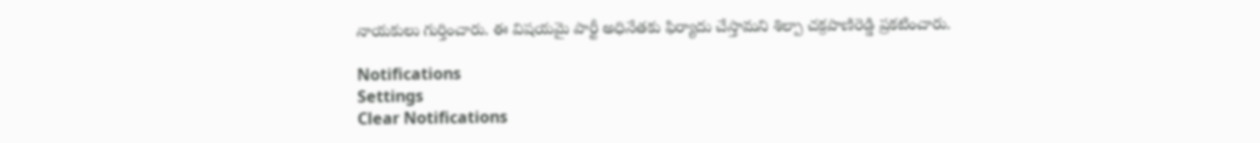నాయకులు గుర్తించారు. ఈ విషయమై పార్టీ అధినేతకు ఫిర్యాదు చేస్తామని శిల్పా చక్రపాణిరెడ్డి ప్రకటించారు.

Notifications
Settings
Clear Notifications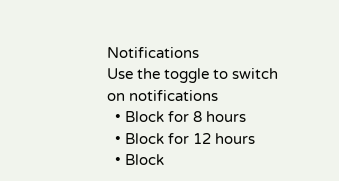Notifications
Use the toggle to switch on notifications
  • Block for 8 hours
  • Block for 12 hours
  • Block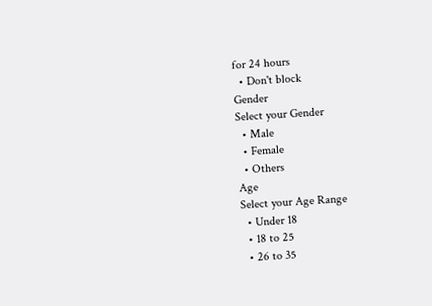for 24 hours
  • Don't block
Gender
Select your Gender
  • Male
  • Female
  • Others
Age
Select your Age Range
  • Under 18
  • 18 to 25
  • 26 to 35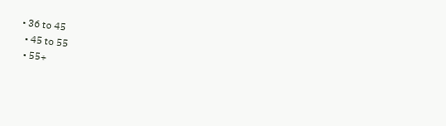• 36 to 45
  • 45 to 55
  • 55+